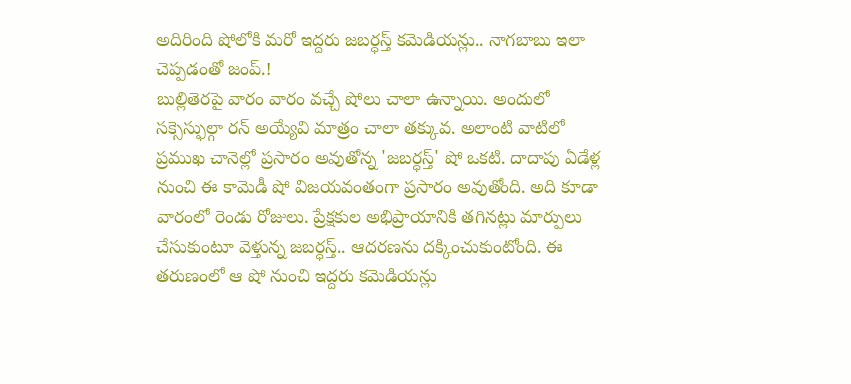అదిరింది షోలోకి మరో ఇద్దరు జబర్ధస్త్ కమెడియన్లు.. నాగబాబు ఇలా చెప్పడంతో జంప్.!
బుల్లితెరపై వారం వారం వచ్చే షోలు చాలా ఉన్నాయి. అందులో సక్సెస్ఫుల్గా రన్ అయ్యేవి మాత్రం చాలా తక్కువ. అలాంటి వాటిలో ప్రముఖ చానెల్లో ప్రసారం అవుతోన్న 'జబర్ధస్త్' షో ఒకటి. దాదాపు ఏడేళ్ల నుంచి ఈ కామెడీ షో విజయవంతంగా ప్రసారం అవుతోంది. అది కూడా వారంలో రెండు రోజులు. ప్రేక్షకుల అభిప్రాయానికి తగినట్లు మార్పులు చేసుకుంటూ వెళ్తున్న జబర్ధస్త్.. ఆదరణను దక్కించుకుంటోంది. ఈ తరుణంలో ఆ షో నుంచి ఇద్దరు కమెడియన్లు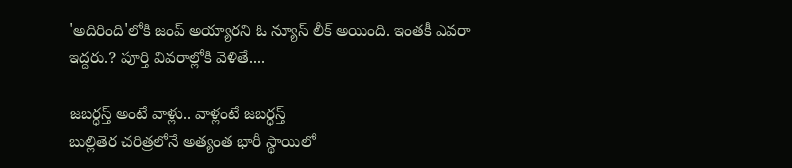'అదిరింది'లోకి జంప్ అయ్యారని ఓ న్యూస్ లీక్ అయింది. ఇంతకీ ఎవరా ఇద్దరు.? పూర్తి వివరాల్లోకి వెళితే....

జబర్ధస్త్ అంటే వాళ్లు.. వాళ్లంటే జబర్ధస్త్
బుల్లితెర చరిత్రలోనే అత్యంత భారీ స్థాయిలో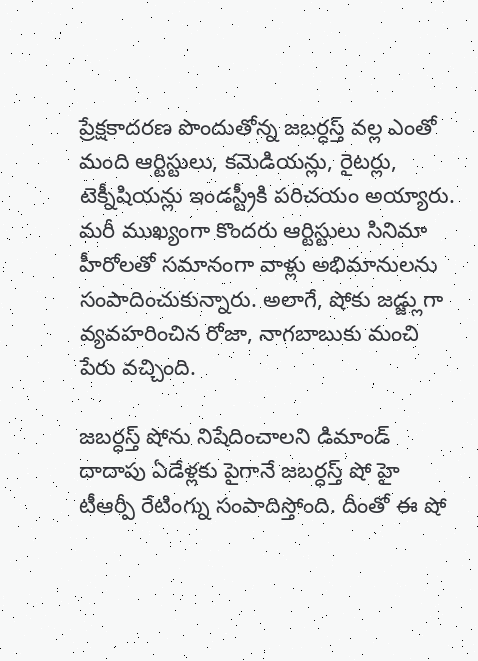ప్రేక్షకాదరణ పొందుతోన్న జబర్ధస్త్ వల్ల ఎంతో మంది ఆర్టిస్టులు, కమెడియన్లు, రైటర్లు, టెక్నీషియన్లు ఇండస్ట్రీకి పరిచయం అయ్యారు. మరీ ముఖ్యంగా కొందరు ఆర్టిస్టులు సినిమా హీరోలతో సమానంగా వాళ్లు అభిమానులను సంపాదించుకున్నారు. అలాగే, షోకు జడ్జ్లుగా వ్యవహరించిన రోజా, నాగబాబుకు మంచి పేరు వచ్చింది.

జబర్ధస్త్ షోను నిషేదించాలని డిమాండ్
దాదాపు ఏడేళ్లకు పైగానే జబర్ధస్త్ షో హై టీఆర్పీ రేటింగ్ను సంపాదిస్తోంది. దీంతో ఈ షో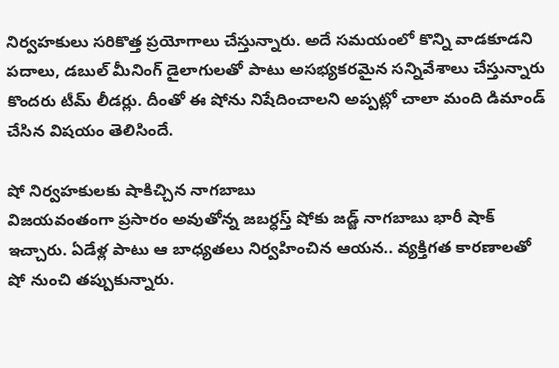నిర్వహకులు సరికొత్త ప్రయోగాలు చేస్తున్నారు. అదే సమయంలో కొన్ని వాడకూడని పదాలు, డబుల్ మీనింగ్ డైలాగులతో పాటు అసభ్యకరమైన సన్నివేశాలు చేస్తున్నారు కొందరు టీమ్ లీడర్లు. దీంతో ఈ షోను నిషేదించాలని అప్పట్లో చాలా మంది డిమాండ్ చేసిన విషయం తెలిసిందే.

షో నిర్వహకులకు షాకిచ్చిన నాగబాబు
విజయవంతంగా ప్రసారం అవుతోన్న జబర్ధస్త్ షోకు జడ్జ్ నాగబాబు భారీ షాక్ ఇచ్చారు. ఏడేళ్ల పాటు ఆ బాధ్యతలు నిర్వహించిన ఆయన.. వ్యక్తిగత కారణాలతో షో నుంచి తప్పుకున్నారు.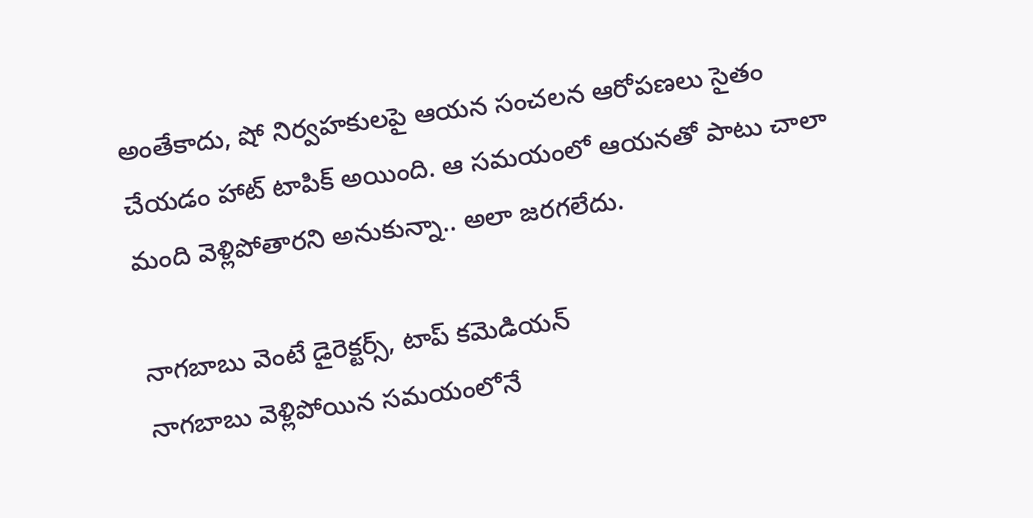అంతేకాదు, షో నిర్వహకులపై ఆయన సంచలన ఆరోపణలు సైతం చేయడం హాట్ టాపిక్ అయింది. ఆ సమయంలో ఆయనతో పాటు చాలా మంది వెళ్లిపోతారని అనుకున్నా.. అలా జరగలేదు.

నాగబాబు వెంటే డైరెక్టర్స్, టాప్ కమెడియన్
నాగబాబు వెళ్లిపోయిన సమయంలోనే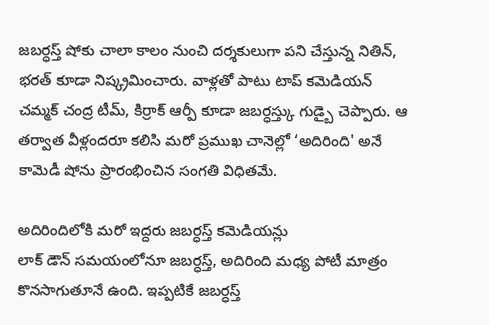జబర్ధస్త్ షోకు చాలా కాలం నుంచి దర్శకులుగా పని చేస్తున్న నితిన్, భరత్ కూడా నిష్క్రమించారు. వాళ్లతో పాటు టాప్ కమెడియన్ చమ్మక్ చంద్ర టీమ్, కిర్రాక్ ఆర్పీ కూడా జబర్ధస్త్కు గుడ్బై చెప్పారు. ఆ తర్వాత వీళ్లందరూ కలిసి మరో ప్రముఖ చానెల్లో ‘అదిరింది' అనే కామెడీ షోను ప్రారంభించిన సంగతి విధితమే.

అదిరిందిలోకి మరో ఇద్దరు జబర్ధస్త్ కమెడియన్లు
లాక్ డౌన్ సమయంలోనూ జబర్ధస్త్, అదిరింది మధ్య పోటీ మాత్రం కొనసాగుతూనే ఉంది. ఇప్పటికే జబర్ధస్త్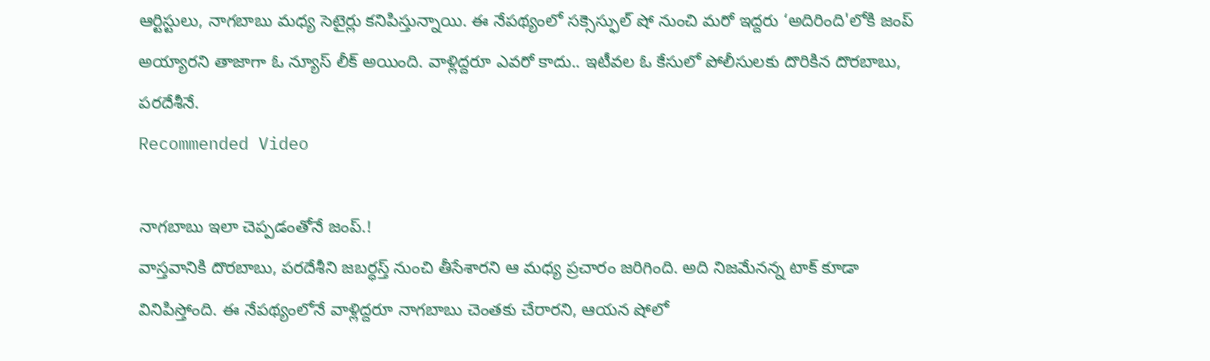ఆర్టిస్టులు, నాగబాబు మధ్య సెటైర్లు కనిపిస్తున్నాయి. ఈ నేపథ్యంలో సక్సెస్ఫుల్ షో నుంచి మరో ఇద్దరు ‘అదిరింది'లోకి జంప్ అయ్యారని తాజాగా ఓ న్యూస్ లీక్ అయింది. వాళ్లిద్దరూ ఎవరో కాదు.. ఇటీవల ఓ కేసులో పోలీసులకు దొరికిన దొరబాబు, పరదేశీనే.
Recommended Video

నాగబాబు ఇలా చెప్పడంతోనే జంప్.!
వాస్తవానికి దొరబాబు, పరదేశీని జబర్ధస్త్ నుంచి తీసేశారని ఆ మధ్య ప్రచారం జరిగింది. అది నిజమేనన్న టాక్ కూడా వినిపిస్తోంది. ఈ నేపథ్యంలోనే వాళ్లిద్దరూ నాగబాబు చెంతకు చేరారని, ఆయన షోలో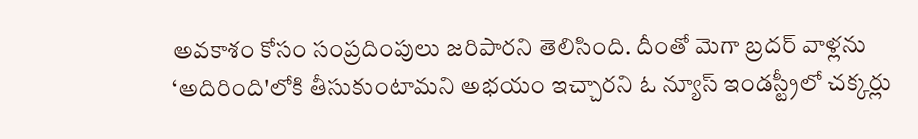అవకాశం కోసం సంప్రదింపులు జరిపారని తెలిసింది. దీంతో మెగా బ్రదర్ వాళ్లను ‘అదిరింది'లోకి తీసుకుంటామని అభయం ఇచ్చారని ఓ న్యూస్ ఇండస్ట్రీలో చక్కర్లు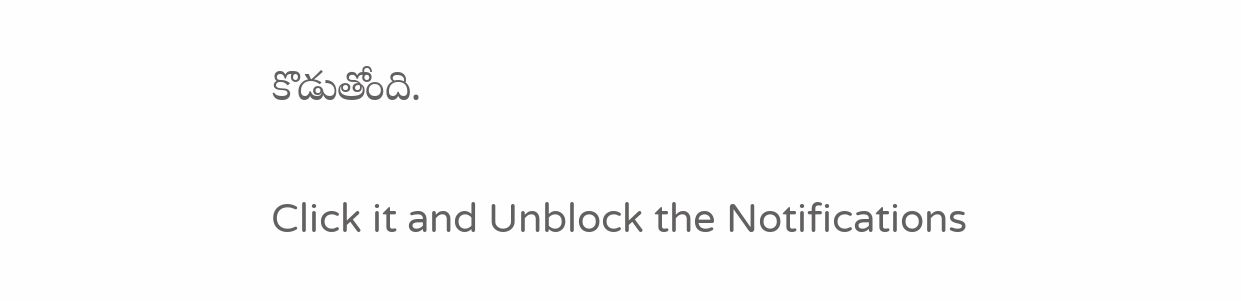కొడుతోంది.


Click it and Unblock the Notifications